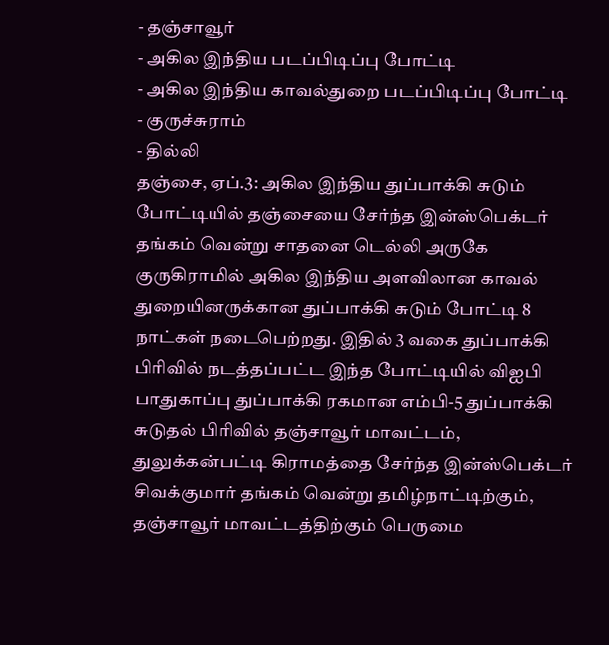- தஞ்சாவூர்
- அகில இந்திய படப்பிடிப்பு போட்டி
- அகில இந்திய காவல்துறை படப்பிடிப்பு போட்டி
- குருச்சுராம்
- தில்லி
தஞ்சை, ஏப்.3: அகில இந்திய துப்பாக்கி சுடும் போட்டியில் தஞ்சையை சேர்ந்த இன்ஸ்பெக்டர் தங்கம் வென்று சாதனை டெல்லி அருகே குருகிராமில் அகில இந்திய அளவிலான காவல் துறையினருக்கான துப்பாக்கி சுடும் போட்டி 8 நாட்கள் நடைபெற்றது. இதில் 3 வகை துப்பாக்கி பிரிவில் நடத்தப்பட்ட இந்த போட்டியில் விஐபி பாதுகாப்பு துப்பாக்கி ரகமான எம்பி-5 துப்பாக்கி சுடுதல் பிரிவில் தஞ்சாவூர் மாவட்டம், துலுக்கன்பட்டி கிராமத்தை சேர்ந்த இன்ஸ்பெக்டர் சிவக்குமார் தங்கம் வென்று தமிழ்நாட்டிற்கும், தஞ்சாவூர் மாவட்டத்திற்கும் பெருமை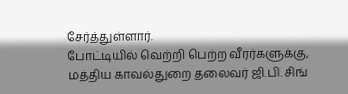சேர்த்துள்ளார்.
போட்டியில் வெற்றி பெற்ற வீரர்களுக்கு, மத்திய காவல்துறை தலைவர் ஜி.பி. சிங்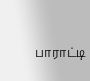பாராட்டி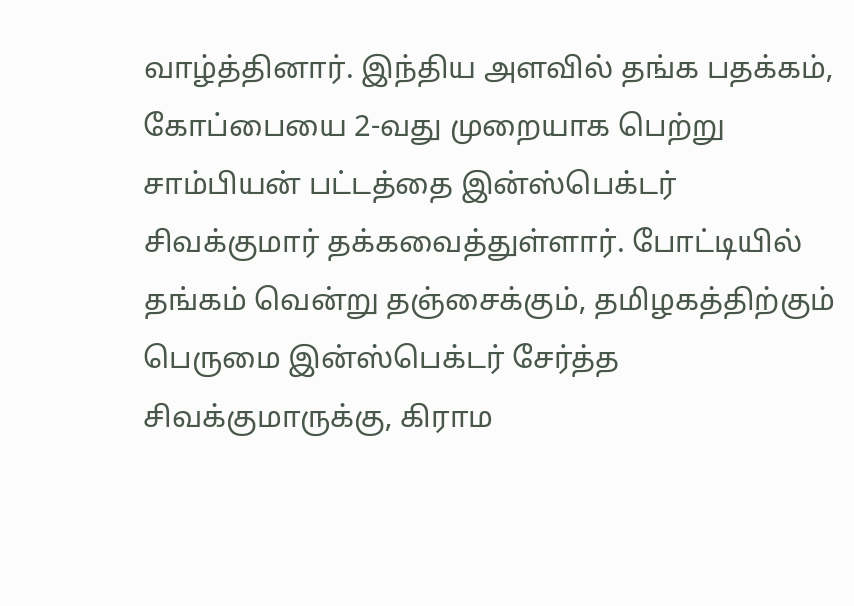வாழ்த்தினார். இந்திய அளவில் தங்க பதக்கம், கோப்பையை 2-வது முறையாக பெற்று சாம்பியன் பட்டத்தை இன்ஸ்பெக்டர் சிவக்குமார் தக்கவைத்துள்ளார். போட்டியில் தங்கம் வென்று தஞ்சைக்கும், தமிழகத்திற்கும் பெருமை இன்ஸ்பெக்டர் சேர்த்த சிவக்குமாருக்கு, கிராம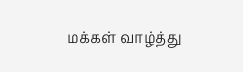மக்கள் வாழ்த்து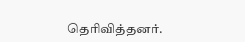தெரிவித்தனர்.